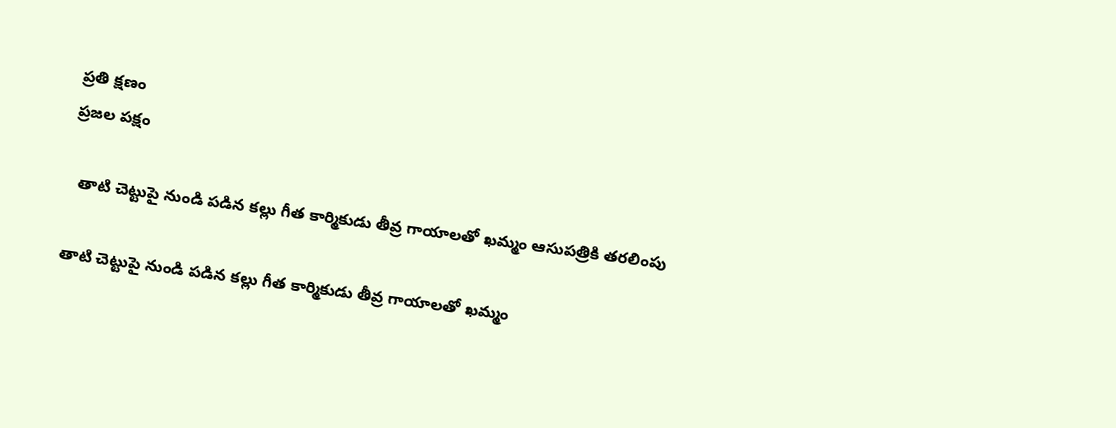ప్రతి క్షణం
ప్రజల పక్షం

  తాటి చెట్టుపై నుండి పడిన కల్లు గీత కార్మికుడు తీవ్ర గాయాలతో ఖమ్మం ఆసుపత్రికి తరలింపు

తాటి చెట్టుపై నుండి పడిన కల్లు గీత కార్మికుడు తీవ్ర గాయాలతో ఖమ్మం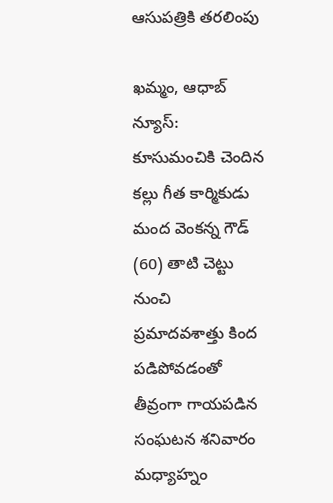ఆసుపత్రికి తరలింపు

ఖమ్మం, ఆధాబ్ న్యూస్:
కూసుమంచికి చెందిన కల్లు గీత కార్మికుడు మంద వెంకన్న గౌడ్ (60) తాటి చెట్టు నుంచి ప్రమాదవశాత్తు కింద పడిపోవడంతో తీవ్రంగా గాయపడిన సంఘటన శనివారం మధ్యాహ్నం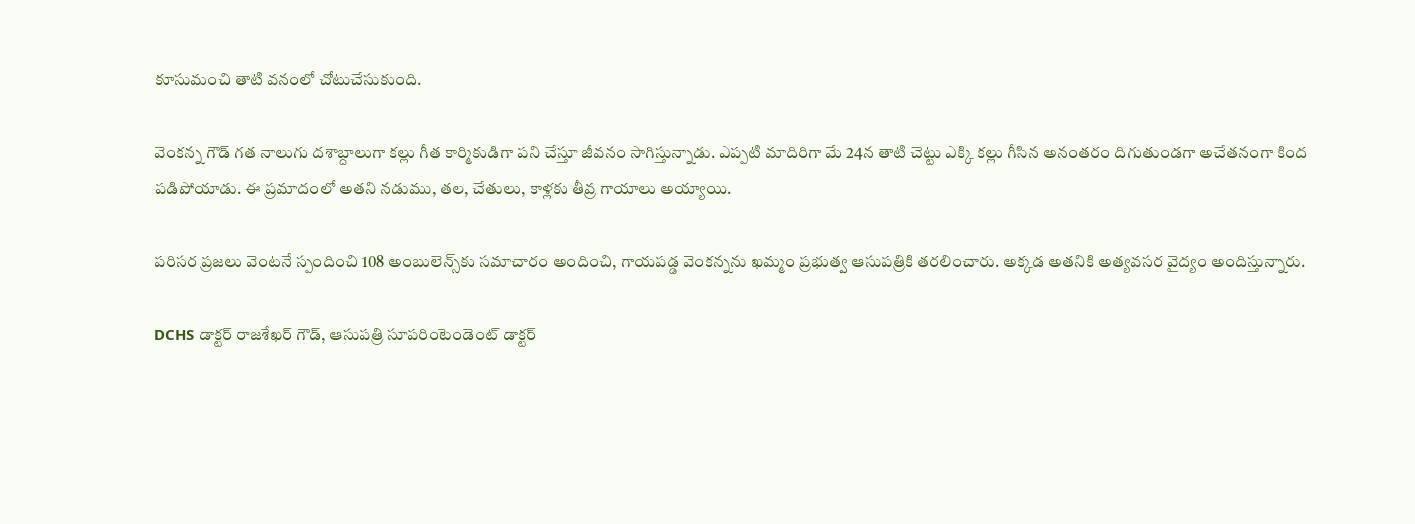కూసుమంచి తాటి వనంలో చోటుచేసుకుంది.

వెంకన్న గౌడ్ గత నాలుగు దశాబ్దాలుగా కల్లు గీత కార్మికుడిగా పని చేస్తూ జీవనం సాగిస్తున్నాడు. ఎప్పటి మాదిరిగా మే 24న తాటి చెట్టు ఎక్కి కల్లు గీసిన అనంతరం దిగుతుండగా అచేతనంగా కింద పడిపోయాడు. ఈ ప్రమాదంలో అతని నడుము, తల, చేతులు, కాళ్లకు తీవ్ర గాయాలు అయ్యాయి.

పరిసర ప్రజలు వెంటనే స్పందించి 108 అంబులెన్స్‌కు సమాచారం అందించి, గాయపడ్డ వెంకన్నను ఖమ్మం ప్రభుత్వ ఆసుపత్రికి తరలించారు. అక్కడ అతనికి అత్యవసర వైద్యం అందిస్తున్నారు.

DCHS డాక్టర్ రాజశేఖర్ గౌడ్, ఆసుపత్రి సూపరింటెండెంట్ డాక్టర్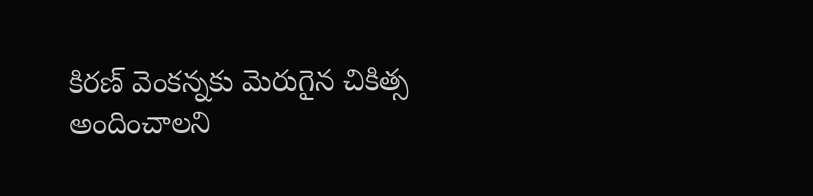కిరణ్ వెంకన్నకు మెరుగైన చికిత్స అందించాలని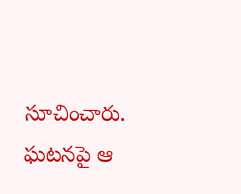సూచించారు. ఘటనపై ఆ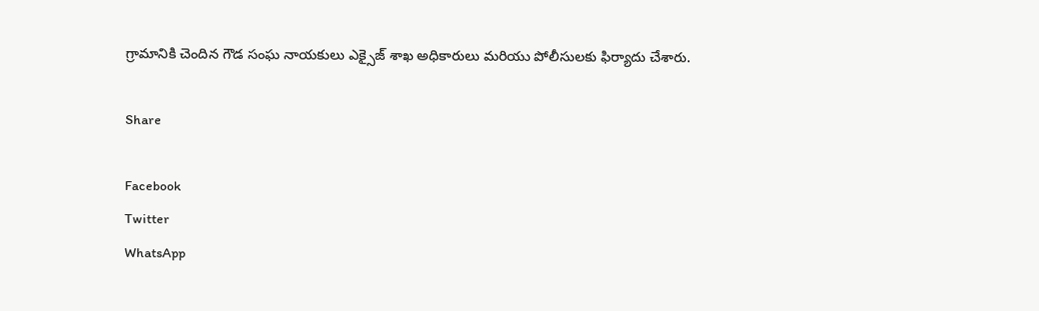గ్రామానికి చెందిన గౌడ సంఘ నాయకులు ఎక్సైజ్ శాఖ అధికారులు మరియు పోలీసులకు ఫిర్యాదు చేశారు.

Share

Facebook
Twitter
WhatsApp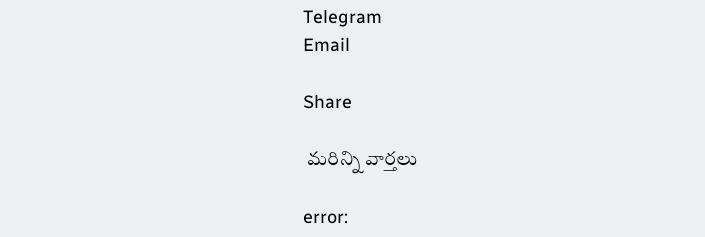Telegram
Email

Share

 మరిన్ని వార్తలు

error: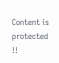Content is protected !!